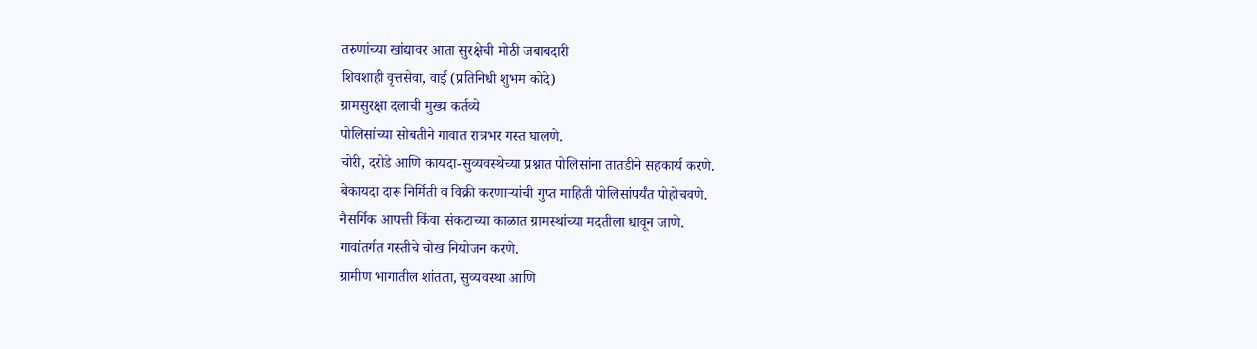तरुणांच्या खांद्यावर आता सुरक्षेची मोठी जबाबदारी
शिवशाही वृत्तसेवा, वाई (प्रतिनिधी शुभम कोदे)
ग्रामसुरक्षा दलाची मुख्य कर्तव्ये
पोलिसांच्या सोबतीने गावात रात्रभर गस्त घालणे.
चोरी, दरोडे आणि कायदा-सुव्यवस्थेच्या प्रश्नात पोलिसांना तातडीने सहकार्य करणे.
बेकायदा दारू निर्मिती व विक्री करणाऱ्यांची गुप्त माहिती पोलिसांपर्यंत पोहोचवणे.
नैसर्गिक आपत्ती किंवा संकटाच्या काळात ग्रामस्थांच्या मदतीला धावून जाणे.
गावांतर्गत गस्तीचे चोख नियोजन करणे.
ग्रामीण भागातील शांतता, सुव्यवस्था आणि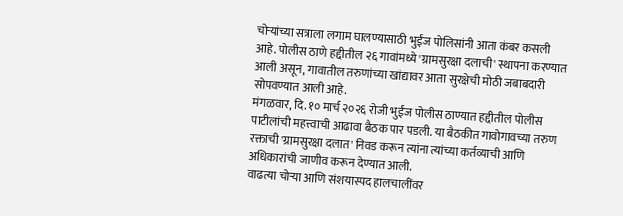चोऱ्यांच्या सत्राला लगाम घालण्यासाठी भुईंज पोलिसांनी आता कंबर कसली आहे. पोलीस ठाणे हद्दीतील २६ गावांमध्ये 'ग्रामसुरक्षा दलाची' स्थापना करण्यात आली असून, गावातील तरुणांच्या खांद्यावर आता सुरक्षेची मोठी जबाबदारी सोपवण्यात आली आहे.
मंगळवार, दि. १० मार्च २०२६ रोजी भुईंज पोलीस ठाण्यात हद्दीतील पोलीस पाटीलांची महत्त्वाची आढावा बैठक पार पडली. या बैठकीत गावोगावच्या तरुण रक्ताची 'ग्रामसुरक्षा दलात' निवड करून त्यांना त्यांच्या कर्तव्याची आणि अधिकारांची जाणीव करून देण्यात आली.
वाढत्या चोऱ्या आणि संशयास्पद हालचालींवर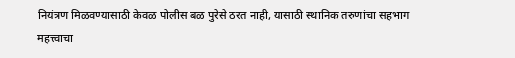नियंत्रण मिळवण्यासाठी केवळ पोलीस बळ पुरेसे ठरत नाही, यासाठी स्थानिक तरुणांचा सहभाग महत्त्वाचा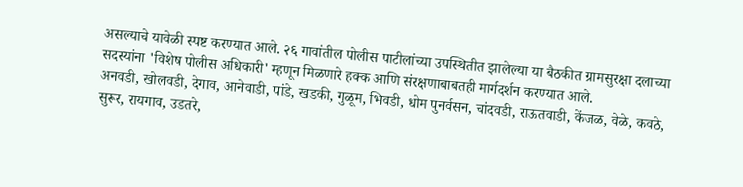असल्याचे यावेळी स्पष्ट करण्यात आले. २६ गावांतील पोलीस पाटीलांच्या उपस्थितीत झालेल्या या बैठकीत ग्रामसुरक्षा दलाच्या सदस्यांना 'विशेष पोलीस अधिकारी' म्हणून मिळणारे हक्क आणि संरक्षणाबाबतही मार्गदर्शन करण्यात आले.
अनवडी, खोलवडी, देगाव, आनेवाडी, पांडे, खडकी, गुळूम, भिवडी, धोम पुनर्वसन, चांदवडी, राऊतवाडी, केंजळ, वेळे, कवठे, सुरूर, रायगाव, उडतरे,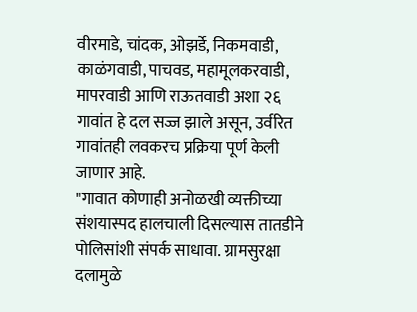वीरमाडे, चांदक, ओझर्डे, निकमवाडी, काळंगवाडी, पाचवड, महामूलकरवाडी, मापरवाडी आणि राऊतवाडी अशा २६ गावांत हे दल सज्ज झाले असून, उर्वरित गावांतही लवकरच प्रक्रिया पूर्ण केली जाणार आहे.
"गावात कोणाही अनोळखी व्यक्तीच्या संशयास्पद हालचाली दिसल्यास तातडीने पोलिसांशी संपर्क साधावा. ग्रामसुरक्षा दलामुळे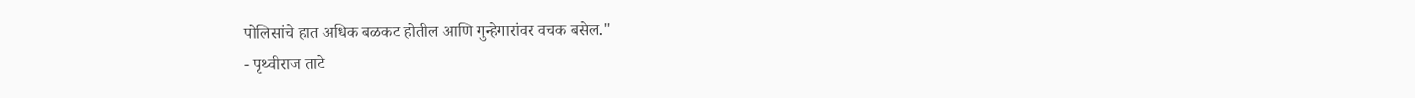पोलिसांचे हात अधिक बळकट होतील आणि गुन्हेगारांवर वचक बसेल."
- पृथ्वीराज ताटे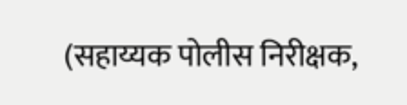(सहाय्यक पोलीस निरीक्षक,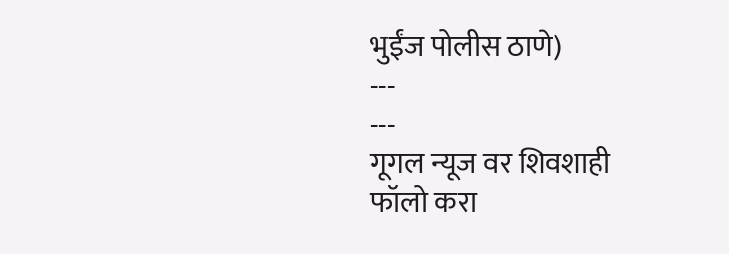भुईंज पोलीस ठाणे)
---
---
गूगल न्यूज वर शिवशाही फॉलो करा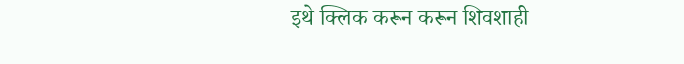इथे क्लिक करून करून शिवशाही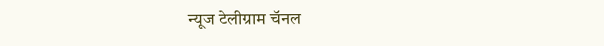न्यूज टेलीग्राम चॅनल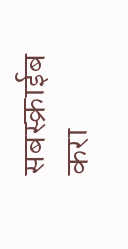सबस्क्राईब करा